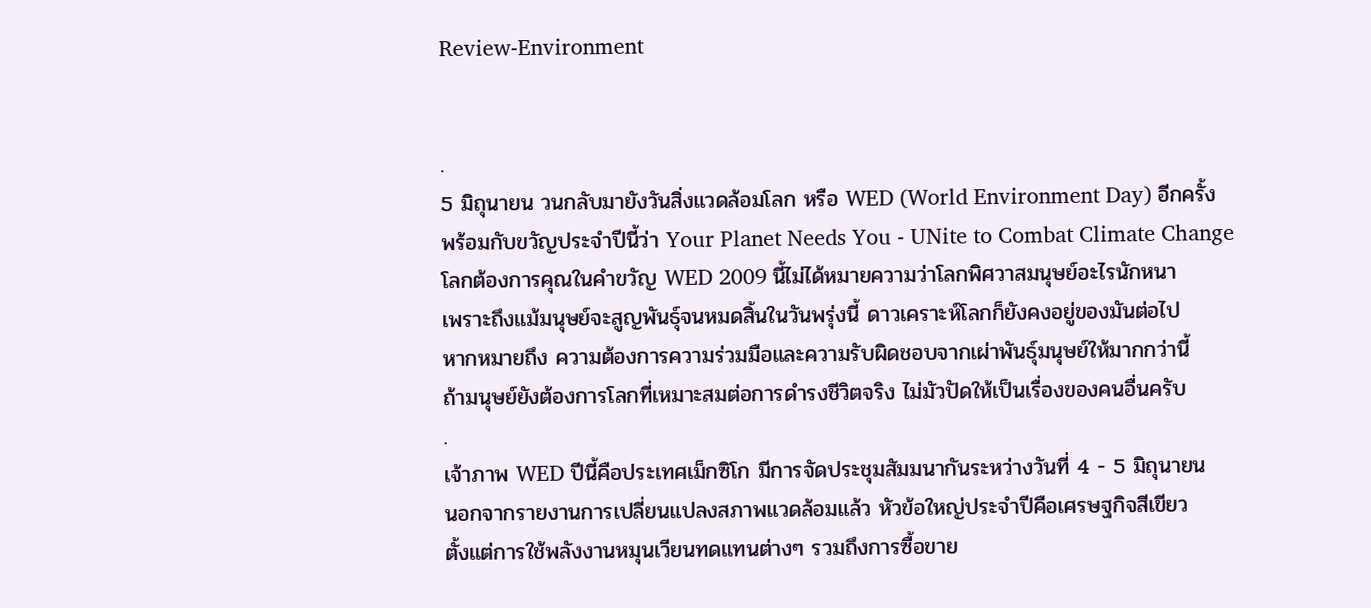Review-Environment


.
5 มิถุนายน วนกลับมายังวันสิ่งแวดล้อมโลก หรือ WED (World Environment Day) อีกครั้ง
พร้อมกับขวัญประจำปีนี้ว่า Your Planet Needs You - UNite to Combat Climate Change
โลกต้องการคุณในคำขวัญ WED 2009 นี้ไม่ได้หมายความว่าโลกพิศวาสมนุษย์อะไรนักหนา
เพราะถึงแม้มนุษย์จะสูญพันธุ์จนหมดสิ้นในวันพรุ่งนี้ ดาวเคราะห์โลกก็ยังคงอยู่ของมันต่อไป
หากหมายถึง ความต้องการความร่วมมือและความรับผิดชอบจากเผ่าพันธุ์มนุษย์ให้มากกว่านี้
ถ้ามนุษย์ยังต้องการโลกที่เหมาะสมต่อการดำรงชีวิตจริง ไม่มัวปัดให้เป็นเรื่องของคนอื่นครับ
.
เจ้าภาพ WED ปีนี้คือประเทศเม็กซิโก มีการจัดประชุมสัมมนากันระหว่างวันที่ 4 - 5 มิถุนายน
นอกจากรายงานการเปลี่ยนแปลงสภาพแวดล้อมแล้ว หัวข้อใหญ่ประจำปีคือเศรษฐกิจสีเขียว
ตั้งแต่การใช้พลังงานหมุนเวียนทดแทนต่างๆ รวมถึงการซื้อขาย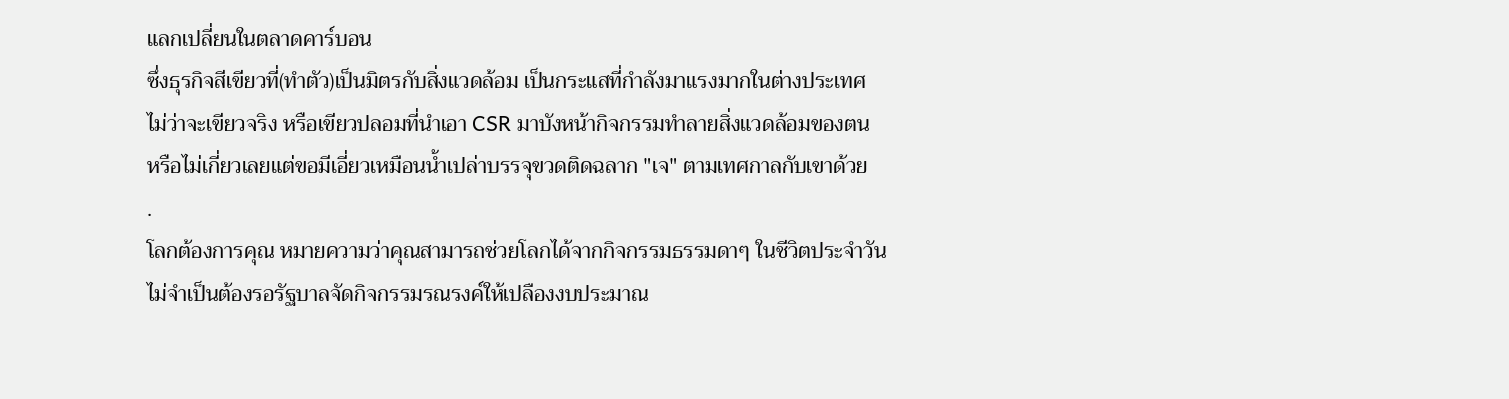แลกเปลี่ยนในตลาดคาร์บอน
ซึ่งธุรกิจสีเขียวที่(ทำตัว)เป็นมิตรกับสิ่งแวดล้อม เป็นกระแสที่กำลังมาแรงมากในต่างประเทศ
ไม่ว่าจะเขียวจริง หรือเขียวปลอมที่นำเอา CSR มาบังหน้ากิจกรรมทำลายสิ่งแวดล้อมของตน
หรือไม่เกี่ยวเลยแต่ขอมีเอี่ยวเหมือนน้ำเปล่าบรรจุขวดติดฉลาก "เจ" ตามเทศกาลกับเขาด้วย
.
โลกต้องการคุณ หมายความว่าคุณสามารถช่วยโลกได้จากกิจกรรมธรรมดาๆ ในชีวิตประจำวัน
ไม่จำเป็นต้องรอรัฐบาลจัดกิจกรรมรณรงค์ให้เปลืองงบประมาณ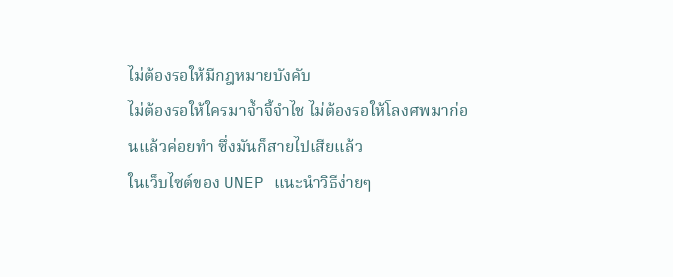ไม่ต้องรอให้มีกฎหมายบังคับ
ไม่ต้องรอให้ใครมาจ้ำจี้จำไช ไม่ต้องรอให้โลงศพมาก่อนแล้วค่อยทำ ซึ่งมันก็สายไปเสียแล้ว
ในเว็บไซต์ของ UNEP แนะนำวิธีง่ายๆ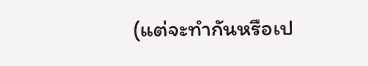(แต่จะทำกันหรือเป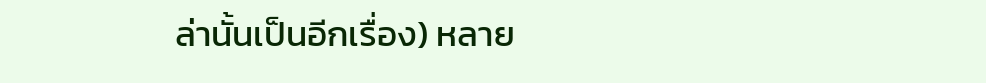ล่านั้นเป็นอีกเรื่อง) หลาย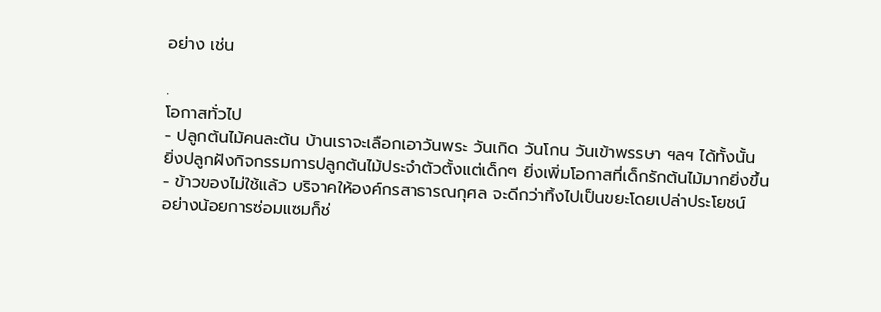อย่าง เช่น

.
โอกาสทั่วไป
- ปลูกต้นไม้คนละต้น บ้านเราจะเลือกเอาวันพระ วันเกิด วันโกน วันเข้าพรรษา ฯลฯ ได้ทั้งนั้น
ยิ่งปลูกฝังกิจกรรมการปลูกต้นไม้ประจำตัวตั้งแต่เด็กๆ ยิ่งเพิ่มโอกาสที่เด็กรักต้นไม้มากยิ่งขึ้น
- ข้าวของไม่ใช้แล้ว บริจาคให้องค์กรสาธารณกุศล จะดีกว่าทิ้งไปเป็นขยะโดยเปล่าประโยชน์
อย่างน้อยการซ่อมแซมก็ช่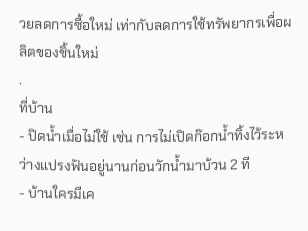วยลดการซื้อใหม่ เท่ากับลดการใช้ทรัพยากรเพื่อผลิตของชิ้นใหม่
.
ที่บ้าน
- ปิดน้ำเมื่อไม่ใช้ เช่น การไม่เปิดก๊อกน้ำทิ้งไว้ระหว่างแปรงฟันอยู่นานก่อนวักน้ำมาบ้วน 2 ที
- บ้านใครมีเค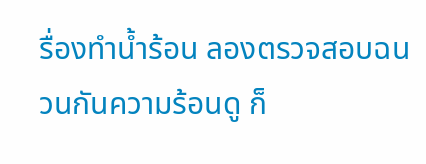รื่องทำน้ำร้อน ลองตรวจสอบฉนวนกันความร้อนดู ก็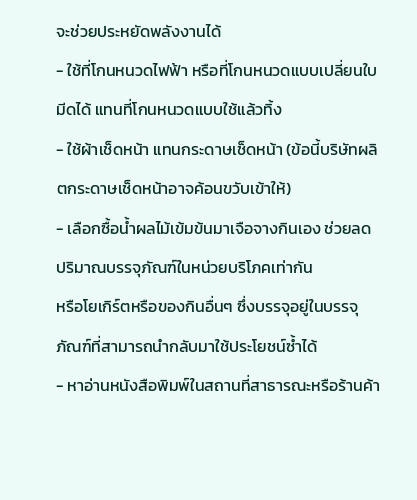จะช่วยประหยัดพลังงานได้
- ใช้ที่โกนหนวดไฟฟ้า หรือที่โกนหนวดแบบเปลี่ยนใบมีดได้ แทนที่โกนหนวดแบบใช้แล้วทิ้ง
- ใช้ผ้าเช็ดหน้า แทนกระดาษเช็ดหน้า (ข้อนี้บริษัทผลิตกระดาษเช็ดหน้าอาจค้อนขวับเข้าให้)
- เลือกซื้อน้ำผลไม้เข้มข้นมาเจือจางกินเอง ช่วยลดปริมาณบรรจุภัณฑ์ในหน่วยบริโภคเท่ากัน
หรือโยเกิร์ตหรือของกินอื่นๆ ซึ่งบรรจุอยู่ในบรรจุภัณฑ์ที่สามารถนำกลับมาใช้ประโยชน์ซ้ำได้
- หาอ่านหนังสือพิมพ์ในสถานที่สาธารณะหรือร้านค้า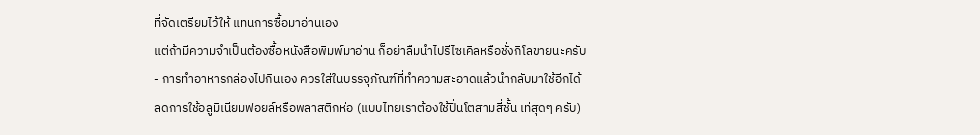ที่จัดเตรียมไว้ให้ แทนการซื้อมาอ่านเอง
แต่ถ้ามีความจำเป็นต้องซื้อหนังสือพิมพ์มาอ่าน ก็อย่าลืมนำไปรีไซเคิลหรือชั่งกิโลขายนะครับ
- การทำอาหารกล่องไปกินเอง ควรใส่ในบรรจุภัณฑ์ที่ทำความสะอาดแล้วนำกลับมาใช้อีกได้
ลดการใช้อลูมิเนียมฟอยล์หรือพลาสติกห่อ (แบบไทยเราต้องใช้ปิ่นโตสามสี่ชั้น เท่สุดๆ ครับ)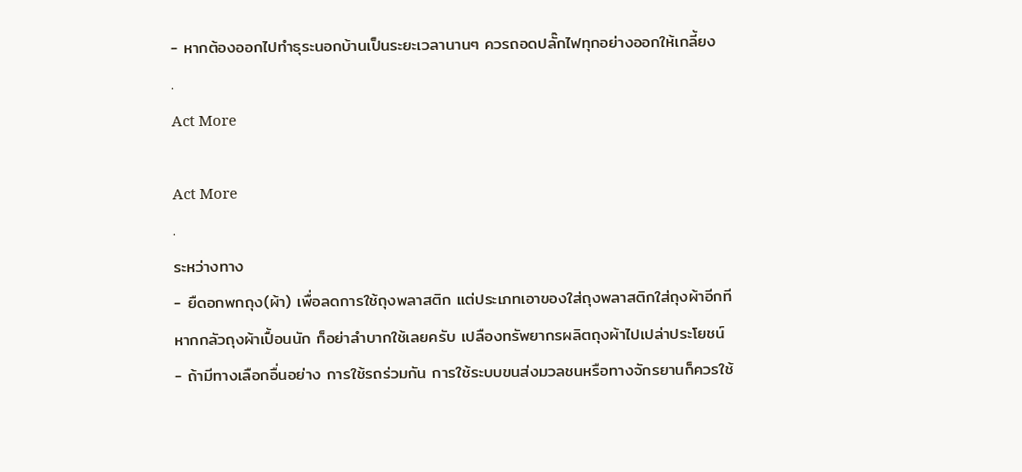- หากต้องออกไปทำธุระนอกบ้านเป็นระยะเวลานานๆ ควรถอดปลั๊กไฟทุกอย่างออกให้เกลี้ยง
.
Act More

Act More
.
ระหว่างทาง
- ยืดอกพกถุง(ผ้า) เพื่อลดการใช้ถุงพลาสติก แต่ประเภทเอาของใส่ถุงพลาสติกใส่ถุงผ้าอีกที
หากกลัวถุงผ้าเปื้อนนัก ก็อย่าลำบากใช้เลยครับ เปลืองทรัพยากรผลิตถุงผ้าไปเปล่าประโยชน์
- ถ้ามีทางเลือกอื่นอย่าง การใช้รถร่วมกัน การใช้ระบบขนส่งมวลชนหรือทางจักรยานก็ควรใช้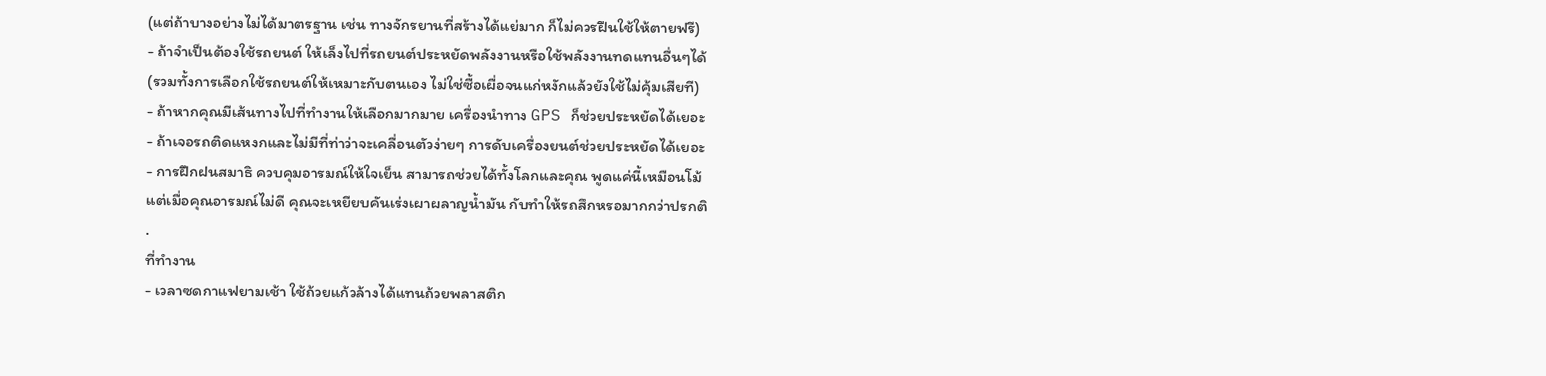(แต่ถ้าบางอย่างไม่ได้มาตรฐาน เช่น ทางจักรยานที่สร้างได้แย่มาก ก็ไม่ควรฝืนใช้ให้ตายฟรี)
- ถ้าจำเป็นต้องใช้รถยนต์ ให้เล็งไปที่รถยนต์ประหยัดพลังงานหรือใช้พลังงานทดแทนอื่นๆได้
(รวมทั้งการเลือกใช้รถยนต์ให้เหมาะกับตนเอง ไม่ใช่ซื้อเผื่อจนแก่หงักแล้วยังใช้ไม่คุ้มเสียที)
- ถ้าหากคุณมีเส้นทางไปที่ทำงานให้เลือกมากมาย เครื่องนำทาง GPS ก็ช่วยประหยัดได้เยอะ
- ถ้าเจอรถติดแหงกและไม่มีที่ท่าว่าจะเคลื่อนตัวง่ายๆ การดับเครื่องยนต์ช่วยประหยัดได้เยอะ
- การฝึกฝนสมาธิ ควบคุมอารมณ์ให้ใจเย็น สามารถช่วยได้ทั้งโลกและคุณ พูดแค่นี้เหมือนโม้
แต่เมื่อคุณอารมณ์ไม่ดี คุณจะเหยียบคันเร่งเผาผลาญน้ำมัน กับทำให้รถสึกหรอมากกว่าปรกติ
.
ที่ทำงาน
- เวลาซดกาแฟยามเช้า ใช้ถ้วยแก้วล้างได้แทนถ้วยพลาสติก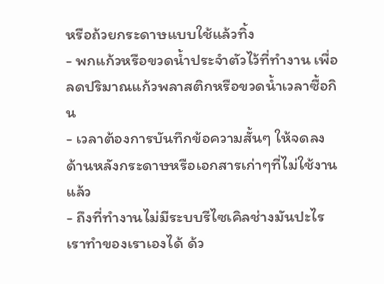หรือถ้วยกระดาษแบบใช้แล้วทิ้ง
- พกแก้วหรือขวดน้ำประจำตัวไว้ที่ทำงาน เพื่อลดปริมาณแก้วพลาสติกหรือขวดน้ำเวลาซื้อกิน
- เวลาต้องการบันทึกข้อความสั้นๆ ให้จดลงด้านหลังกระดาษหรือเอกสารเก่าๆที่ไม่ใช้งานแล้ว
- ถึงที่ทำงานไม่มีระบบรีไซเคิลช่างมันปะไร เราทำของเราเองได้ ด้ว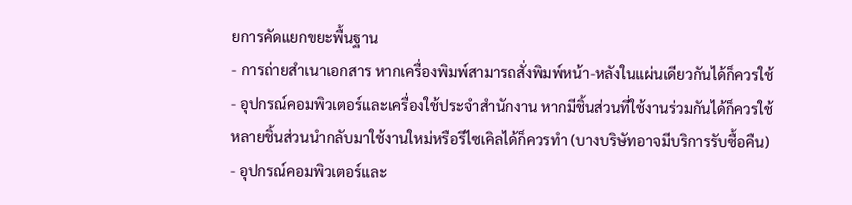ยการคัดแยกขยะพื้นฐาน
- การถ่ายสำเนาเอกสาร หากเครื่องพิมพ์สามารถสั่งพิมพ์หน้า-หลังในแผ่นเดียวกันได้ก็ควรใช้
- อุปกรณ์คอมพิวเตอร์และเครื่องใช้ประจำสำนักงาน หากมีชิ้นส่วนที่ใช้งานร่วมกันได้ก็ควรใช้
หลายชิ้นส่วนนำกลับมาใช้งานใหม่หรือรีไซเคิลได้ก็ควรทำ (บางบริษัทอาจมีบริการรับซื้อคืน)
- อุปกรณ์คอมพิวเตอร์และ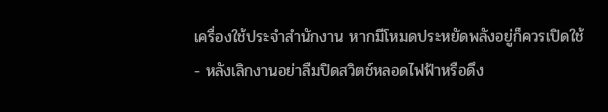เครื่องใช้ประจำสำนักงาน หากมีโหมดประหยัดพลังอยู่ก็ควรเปิดใช้
- หลังเลิกงานอย่าลืมปิดสวิตช์หลอดไฟฟ้าหรือดึง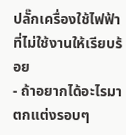ปลั๊กเครื่องใช้ไฟฟ้าที่ไม่ใช้งานให้เรียบร้อย
- ถ้าอยากได้อะไรมาตกแต่งรอบๆ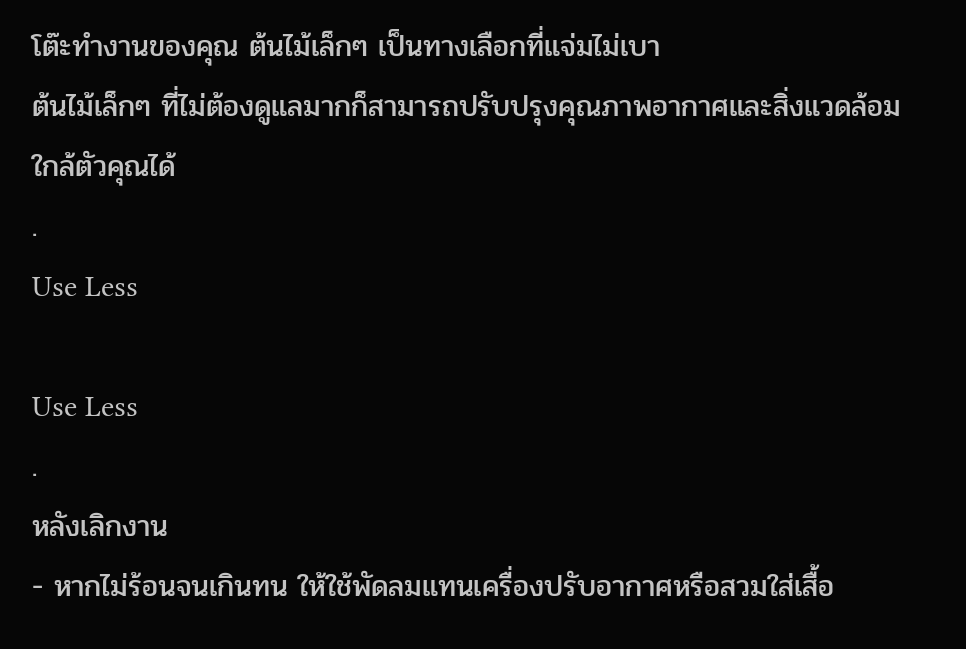โต๊ะทำงานของคุณ ต้นไม้เล็กๆ เป็นทางเลือกที่แจ่มไม่เบา
ต้นไม้เล็กๆ ที่ไม่ต้องดูแลมากก็สามารถปรับปรุงคุณภาพอากาศและสิ่งแวดล้อมใกล้ตัวคุณได้
.
Use Less

Use Less
.
หลังเลิกงาน
- หากไม่ร้อนจนเกินทน ให้ใช้พัดลมแทนเครื่องปรับอากาศหรือสวมใส่เสื้อ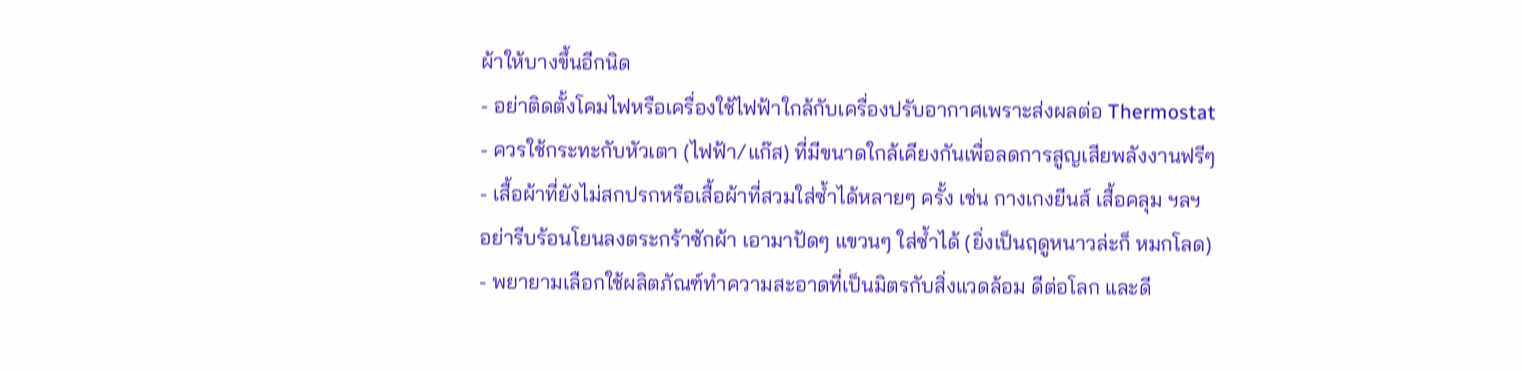ผ้าให้บางขึ้นอีกนิด
- อย่าติดตั้งโคมไฟหรือเครื่องใช้ไฟฟ้าใกล้กับเครื่องปรับอากาศเพราะส่งผลต่อ Thermostat
- ควรใช้กระทะกับหัวเตา (ไฟฟ้า/แก๊ส) ที่มีขนาดใกล้เคียงกันเพื่อลดการสูญเสียพลังงานฟรีๆ
- เสื้อผ้าที่ยังไม่สกปรกหรือเสื้อผ้าที่สวมใส่ซ้ำได้หลายๆ ครั้ง เช่น กางเกงยีนส์ เสื้อคลุม ฯลฯ
อย่ารีบร้อนโยนลงตระกร้าซักผ้า เอามาปัดๆ แขวนๆ ใส่ซ้ำได้ (ยิ่งเป็นฤดูหนาวล่ะก็ หมกโลด)
- พยายามเลือกใช้ผลิตภัณฑ์ทำความสะอาดที่เป็นมิตรกับสิ่งแวดล้อม ดีต่อโลก และดี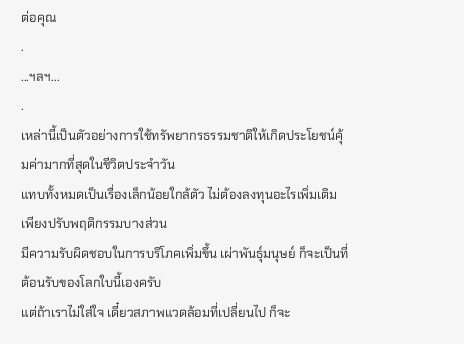ต่อคุณ
.
...ฯลฯ...
.
เหล่านี้เป็นตัวอย่างการใช้ทรัพยากรธรรมชาติให้เกิดประโยชน์คุ้มค่ามากที่สุดในชีวิตประจำวัน
แทบทั้งหมดเป็นเรื่องเล็กน้อยใกล้ตัว ไม่ต้องลงทุนอะไรเพิ่มเติม เพียงปรับพฤติกรรมบางส่วน
มีความรับผิดชอบในการบริโภคเพิ่มขึ้น เผ่าพันธุ์มนุษย์ ก็จะเป็นที่ต้อนรับของโลกใบนี้เองครับ
แต่ถ้าเราไม่ใส่ใจ เดี๋ยวสภาพแวดล้อมที่เปลี่ยนไป ก็จะ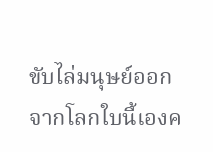ขับไล่มนุษย์ออกจากโลกใบนี้เองค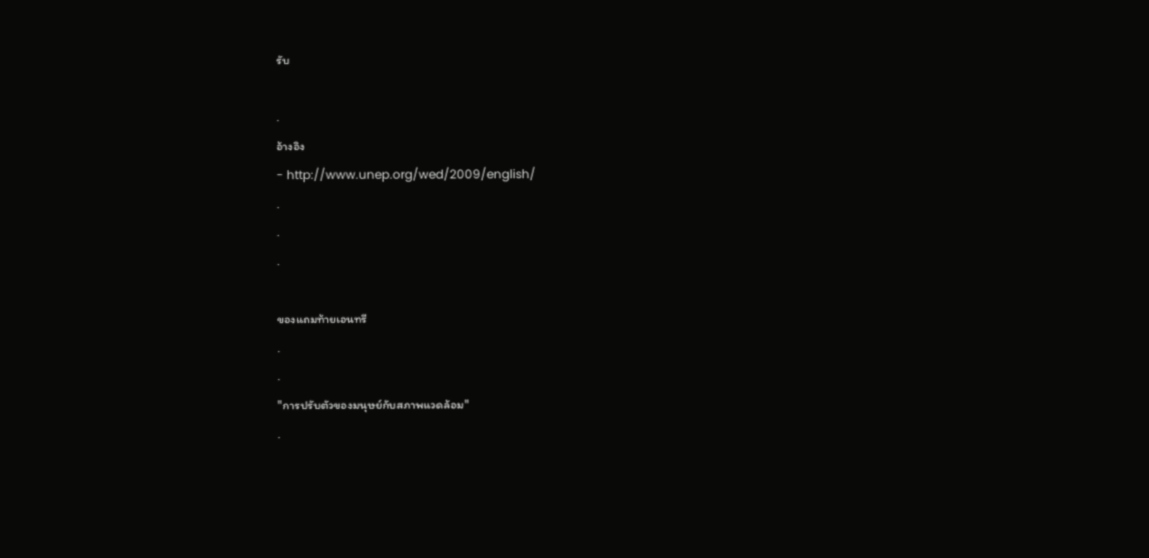รับ

.
อ้างอิง
- http://www.unep.org/wed/2009/english/
.
.
.

ของแถมท้ายเอนทรี
.
.
"การปรับตัวของมนุษย์กับสภาพแวดล้อม"
.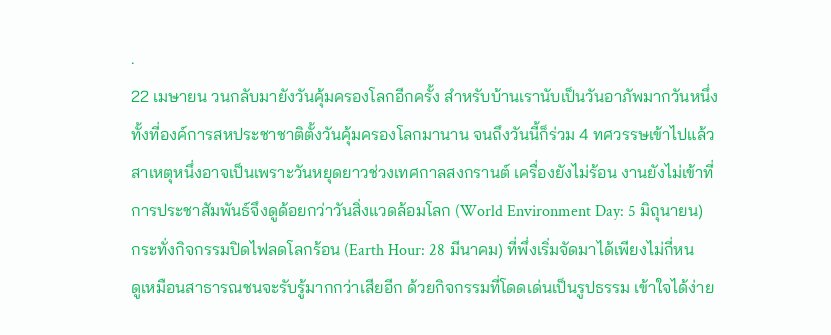.
22 เมษายน วนกลับมายังวันคุ้มครองโลกอีกครั้ง สำหรับบ้านเรานับเป็นวันอาภัพมากวันหนึ่ง
ทั้งที่องค์การสหประชาชาติตั้งวันคุ้มครองโลกมานาน จนถึงวันนี้ก็ร่วม 4 ทศวรรษเข้าไปแล้ว
สาเหตุหนึ่งอาจเป็นเพราะวันหยุดยาวช่วงเทศกาลสงกรานต์ เครื่องยังไม่ร้อน งานยังไม่เข้าที่
การประชาสัมพันธ์จึงดูด้อยกว่าวันสิ่งแวดล้อมโลก (World Environment Day: 5 มิถุนายน)
กระทั่งกิจกรรมปิดไฟลดโลกร้อน (Earth Hour: 28 มีนาคม) ที่พึ่งเริ่มจัดมาได้เพียงไม่กี่หน
ดูเหมือนสาธารณชนจะรับรู้มากกว่าเสียอีก ด้วยกิจกรรมที่โดดเด่นเป็นรูปธรรม เข้าใจได้ง่าย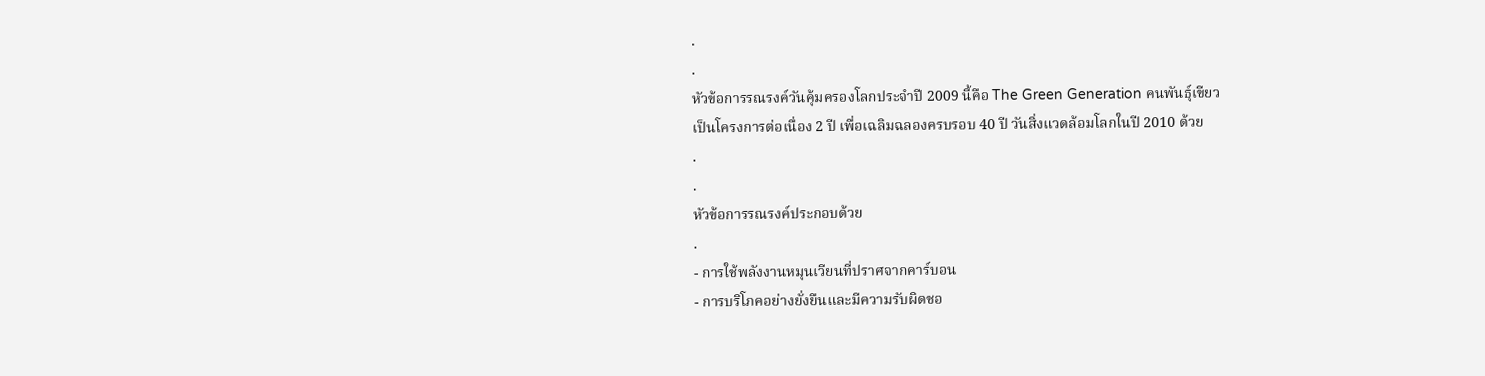.
.
หัวข้อการรณรงค์วันคุ้มครองโลกประจำปี 2009 นี้คือ The Green Generation คนพันธุ์เขียว
เป็นโครงการต่อเนื่อง 2 ปี เพื่อเฉลิมฉลองครบรอบ 40 ปี วันสิ่งแวดล้อมโลกในปี 2010 ด้วย
.
.
หัวข้อการรณรงค์ประกอบด้วย
.
- การใช้พลังงานหมุนเวียนที่ปราศจากคาร์บอน
- การบริโภคอย่างยั่งยืนและมีความรับผิดชอ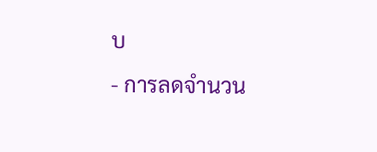บ
- การลดจำนวน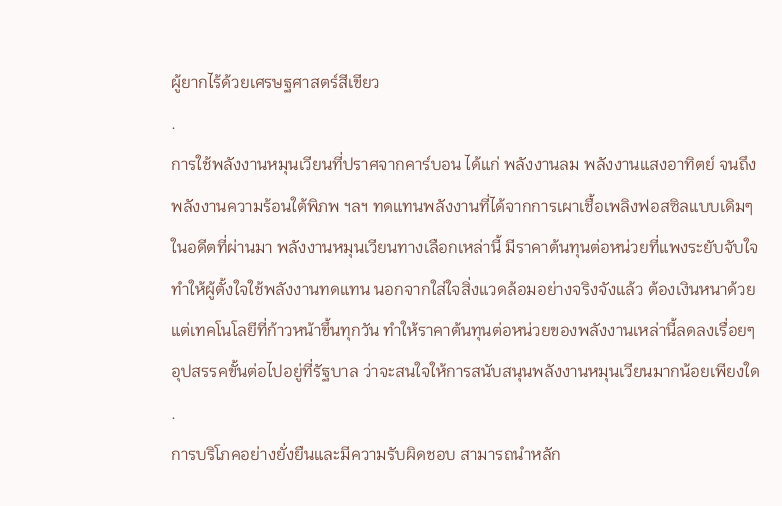ผู้ยากไร้ด้วยเศรษฐศาสตร์สีเขียว
.
การใช้พลังงานหมุนเวียนที่ปราศจากคาร์บอน ได้แก่ พลังงานลม พลังงานแสงอาทิตย์ จนถึง
พลังงานความร้อนใต้พิภพ ฯลฯ ทดแทนพลังงานที่ได้จากการเผาเชื้อเพลิงฟอสซิลแบบเดิมๆ
ในอดีตที่ผ่านมา พลังงานหมุนเวียนทางเลือกเหล่านี้ มีราคาต้นทุนต่อหน่วยที่แพงระยับจับใจ
ทำให้ผู้ตั้งใจใช้พลังงานทดแทน นอกจากใส่ใจสิ่งแวดล้อมอย่างจริงจังแล้ว ต้องเงินหนาด้วย
แต่เทคโนโลยีที่ก้าวหน้าขึ้นทุกวัน ทำให้ราคาต้นทุนต่อหน่วยของพลังงานเหล่านี้ลดลงเรื่อยๆ
อุปสรรคขั้นต่อไปอยู่ที่รัฐบาล ว่าจะสนใจให้การสนับสนุนพลังงานหมุนเวียนมากน้อยเพียงใด
.
การบริโภคอย่างยั่งยืนและมีความรับผิดชอบ สามารถนำหลัก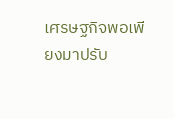เศรษฐกิจพอเพียงมาปรับ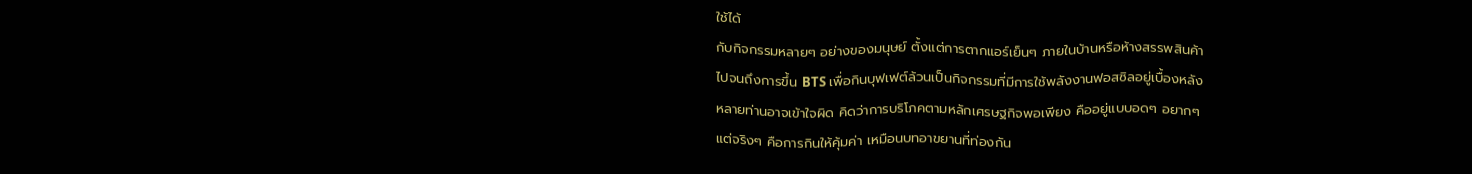ใช้ได้
กับกิจกรรมหลายๆ อย่างของมนุษย์ ตั้งแต่การตากแอร์เย็นๆ ภายในบ้านหรือห้างสรรพสินค้า
ไปจนถึงการขึ้น BTS เพื่อกินบุฟเฟต์ล้วนเป็นกิจกรรมที่มีการใช้พลังงานฟอสซิลอยู่เบื้องหลัง
หลายท่านอาจเข้าใจผิด คิดว่าการบริโภคตามหลักเศรษฐกิจพอเพียง คืออยู่แบบอดๆ อยากๆ
แต่จริงๆ คือการกินให้คุ้มค่า เหมือนบทอาขยานที่ท่องกัน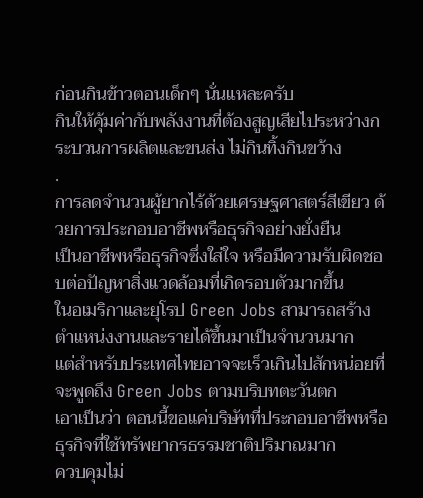ก่อนกินข้าวตอนเด็กๆ นั่นแหละครับ
กินให้คุ้มค่ากับพลังงานที่ต้องสูญเสียไประหว่างกระบวนการผลิตและขนส่ง ไม่กินทิ้งกินขว้าง
.
การลดจำนวนผู้ยากไร้ด้วยเศรษฐศาสตร์สีเขียว ด้วยการประกอบอาชีพหรือธุรกิจอย่างยั่งยืน
เป็นอาชีพหรือธุรกิจซึ่งใส่ใจ หรือมีความรับผิดชอบต่อปัญหาสิ่งแวดล้อมที่เกิดรอบตัวมากขึ้น
ในอเมริกาและยุโรป Green Jobs สามารถสร้างตำแหน่งงานและรายได้ขึ้นมาเป็นจำนวนมาก
แต่สำหรับประเทศไทยอาจจะเร็วเกินไปสักหน่อยที่จะพูดถึง Green Jobs ตามบริบทตะวันตก
เอาเป็นว่า ตอนนี้ขอแค่บริษัทที่ประกอบอาชีพหรือธุรกิจที่ใช้ทรัพยากรธรรมชาติปริมาณมาก
ควบคุมไม่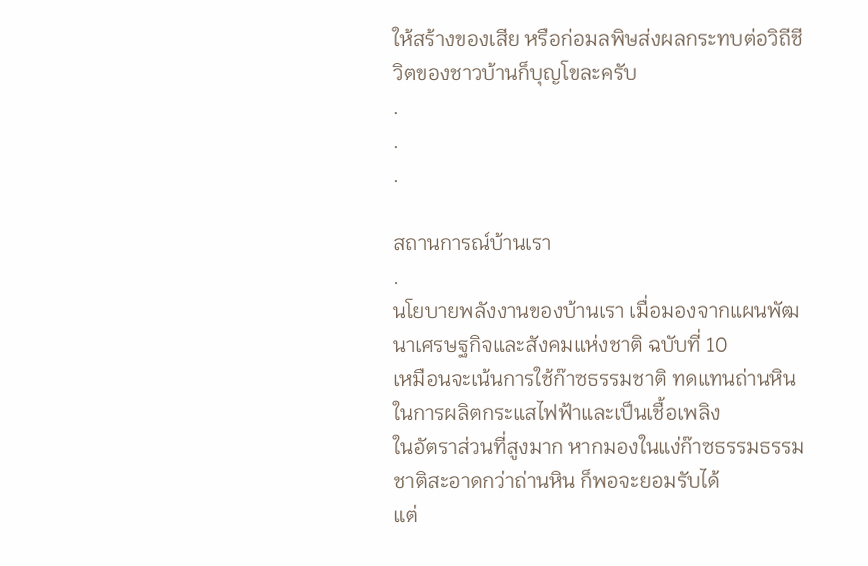ให้สร้างของเสีย หรือก่อมลพิษส่งผลกระทบต่อวิถีชีวิตของชาวบ้านก็บุญโขละครับ
.
.
.

สถานการณ์บ้านเรา
.
นโยบายพลังงานของบ้านเรา เมื่อมองจากแผนพัฒนาเศรษฐกิจและสังคมแห่งชาติ ฉบับที่ 10
เหมือนจะเน้นการใช้ก๊าซธรรมชาติ ทดแทนถ่านหินในการผลิตกระแสไฟฟ้าและเป็นเชื้อเพลิง
ในอัตราส่วนที่สูงมาก หากมองในแง่ก๊าซธรรมธรรมชาติสะอาดกว่าถ่านหิน ก็พอจะยอมรับได้
แต่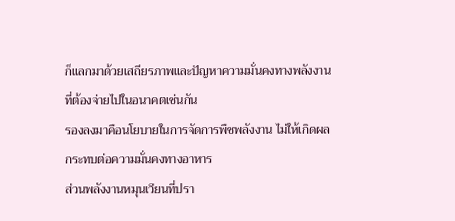ก็แลกมาด้วยเสถียรภาพและปัญหาความมั่นคงทางพลังงานที่ต้องจ่ายไปในอนาคตเช่นกัน
รองลงมาคือนโยบายในการจัดการพืชพลังงาน ไม่ให้เกิดผลกระทบต่อความมั่นคงทางอาหาร
ส่วนพลังงานหมุนเวียนที่ปรา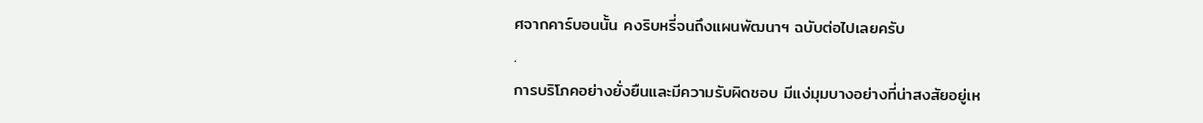ศจากคาร์บอนนั้น คงริบหรี่จนถึงแผนพัฒนาฯ ฉบับต่อไปเลยครับ
.
การบริโภคอย่างยั่งยืนและมีความรับผิดชอบ มีแง่มุมบางอย่างที่น่าสงสัยอยู่เห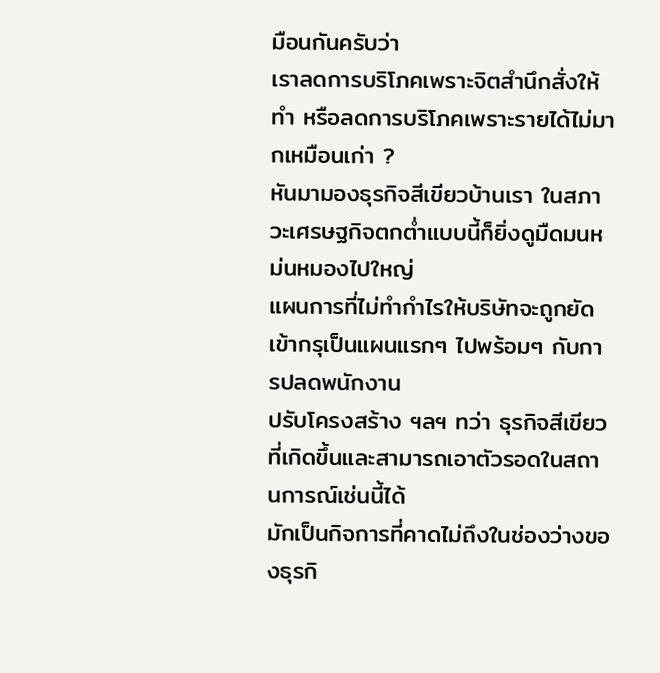มือนกันครับว่า
เราลดการบริโภคเพราะจิตสำนึกสั่งให้ทำ หรือลดการบริโภคเพราะรายได้ไม่มากเหมือนเก่า ?
หันมามองธุรกิจสีเขียวบ้านเรา ในสภาวะเศรษฐกิจตกต่ำแบบนี้ก็ยิ่งดูมืดมนหม่นหมองไปใหญ่
แผนการที่ไม่ทำกำไรให้บริษัทจะถูกยัดเข้ากรุเป็นแผนแรกๆ ไปพร้อมๆ กับการปลดพนักงาน
ปรับโครงสร้าง ฯลฯ ทว่า ธุรกิจสีเขียวที่เกิดขึ้นและสามารถเอาตัวรอดในสถานการณ์เช่นนี้ได้
มักเป็นกิจการที่คาดไม่ถึงในช่องว่างของธุรกิ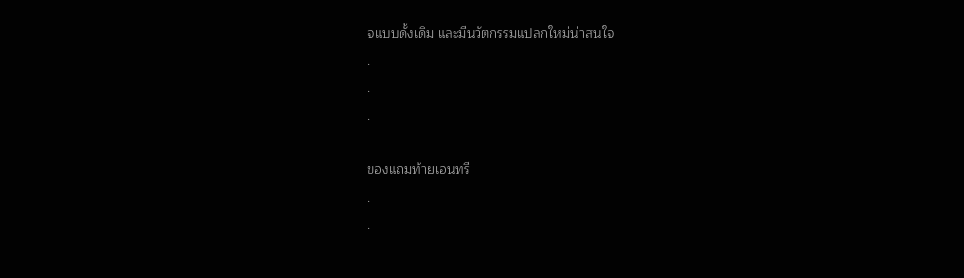จแบบดั้งเดิม และมีนวัตกรรมแปลกใหม่น่าสนใจ
.
.
.

ของแถมท้ายเอนทรี
.
.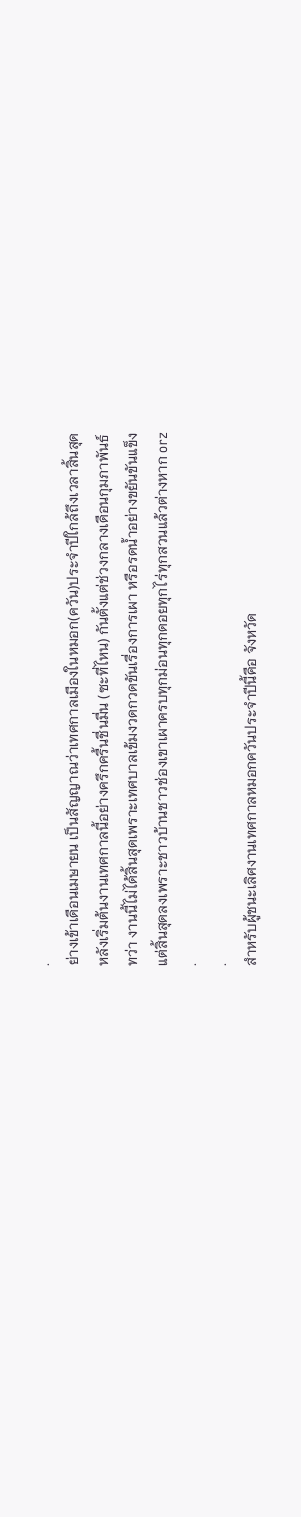.
ย่างเข้าเดือนเมษายน เป็นสัญญาณว่าเทศกาลเมืองในหมอก(ควัน)ประจำปีใกล้ถึงเวลาสิ้นสุด
หลังเริ่มต้นงานเทศกาลนี้อย่างครึกครื้นชื่นมื่น (ซะที่ไหน) กันตั้งแต่ช่วงกลางเดือนกุมภาพันธ์
ทว่า งานนี้ไม่ได้สิ้นสุดเพราะเทศบาลเข้มงวดกวดขันเรื่องการเผา หรือรดน้ำอย่างขยันขันแข็ง
แต่สิ้นสุดลงเพราะชาวบ้านชาวช่องเขาเผาครบทุกม่อนทุกดอยทุกไร่ทุกสวนแล้วต่างหาก orz
.
.
สำหรับผู้ชนะเลิศงานเทศกาลหมอกควันประจำปีนี้คือ จังหวัด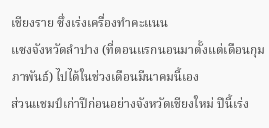เชียงราย ซึ่งเร่งเครื่องทำคะแนน
แซงจังหวัดลำปาง (ที่ตอนแรกนอนมาตั้งแต่เดือนกุมภาพันธ์) ไปได้ในช่วงเดือนมีนาคมนี้เอง
ส่วนแชมป์เก่าปีก่อนอย่างจังหวัดเชียงใหม่ ปีนี้เร่ง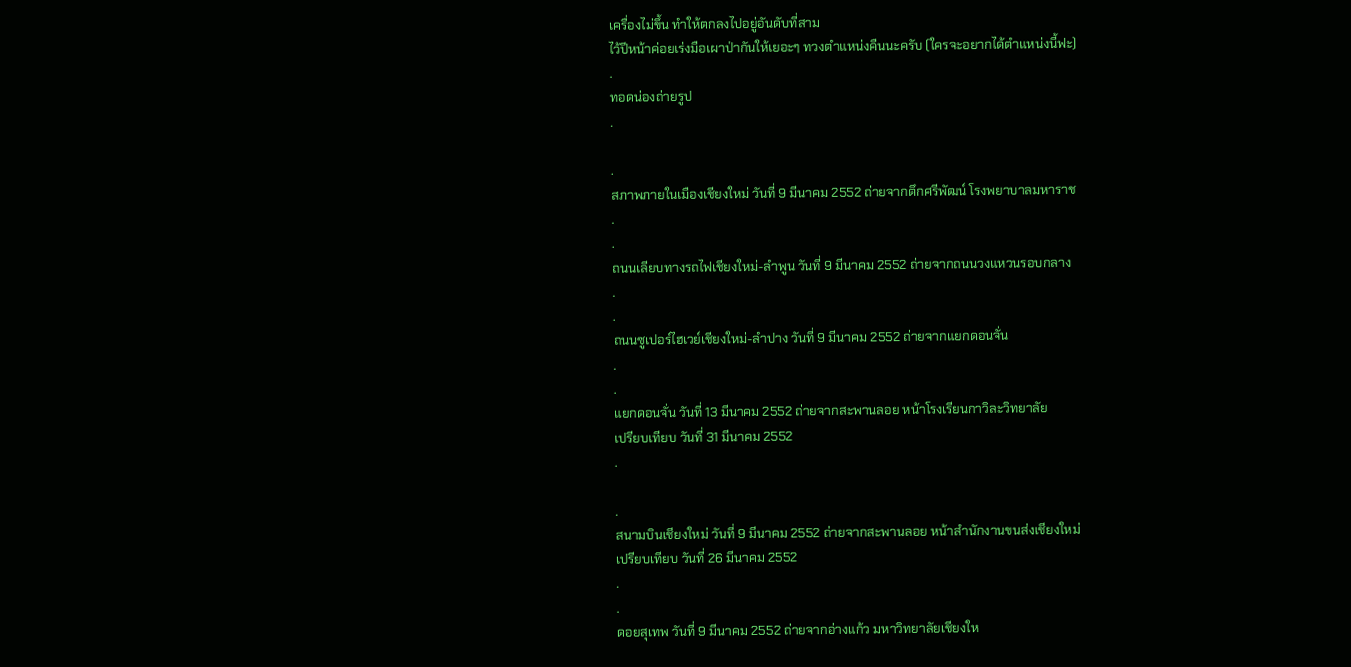เครื่องไม่ขึ้น ทำให้ตกลงไปอยู่อันดับที่สาม
ไว้ปีหน้าค่อยเร่งมือเผาป่ากันให้เยอะๆ ทวงตำแหน่งคืนนะครับ (ใครจะอยากได้ตำแหน่งนี้ฟะ)
.
ทอดน่องถ่ายรูป
.

.
สภาพภายในเมืองเชียงใหม่ วันที่ 9 มีนาคม 2552 ถ่ายจากตึกศรีพัฒน์ โรงพยาบาลมหาราช
.
.
ถนนเลียบทางรถไฟเชียงใหม่-ลำพูน วันที่ 9 มีนาคม 2552 ถ่ายจากถนนวงแหวนรอบกลาง
.
.
ถนนซูเปอร์ไฮเวย์เชียงใหม่-ลำปาง วันที่ 9 มีนาคม 2552 ถ่ายจากแยกดอนจั่น
.
.
แยกดอนจั่น วันที่ 13 มีนาคม 2552 ถ่ายจากสะพานลอย หน้าโรงเรียนกาวิละวิทยาลัย
เปรียบเทียบ วันที่ 31 มีนาคม 2552
.

.
สนามบินเชียงใหม่ วันที่ 9 มีนาคม 2552 ถ่ายจากสะพานลอย หน้าสำนักงานขนส่งเชียงใหม่
เปรียบเทียบ วันที่ 26 มีนาคม 2552
.
.
ดอยสุเทพ วันที่ 9 มีนาคม 2552 ถ่ายจากอ่างแก้ว มหาวิทยาลัยเชียงให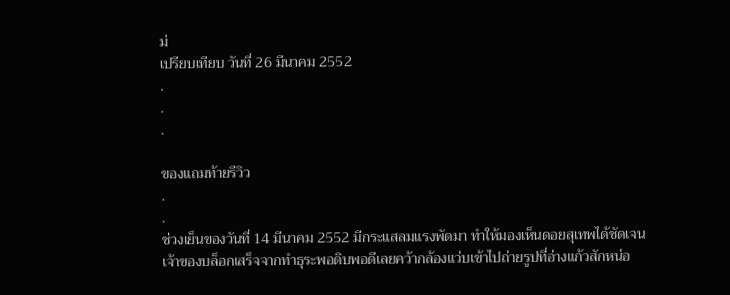ม่
เปรียบเทียบ วันที่ 26 มีนาคม 2552
.
.
.

ของแถมท้ายรีวิว
.
.
ช่วงเย็นของวันที่ 14 มีนาคม 2552 มีกระแสลมแรงพัดมา ทำให้มองเห็นดอยสุเทพได้ชัดเจน
เจ้าของบล็อกเสร็จจากทำธุระพอดิบพอดีเลยคว้ากล้องแว่บเข้าไปถ่ายรูปที่อ่างแก้วสักหน่อ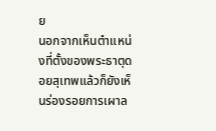ย
นอกจากเห็นตำแหน่งที่ตั้งของพระธาตุดอยสุเทพแล้วก็ยังเห็นร่องรอยการเผาล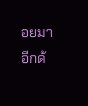อยมาอีกด้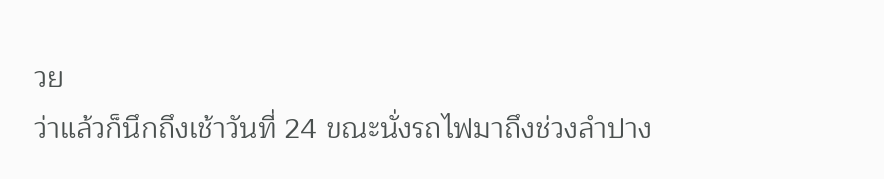วย
ว่าแล้วก็นึกถึงเช้าวันที่ 24 ขณะนั่งรถไฟมาถึงช่วงลำปาง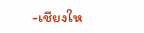-เชียงให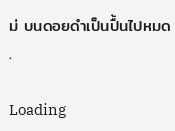ม่ บนดอยดำเป็นปื้นไปหมด
.

Loading